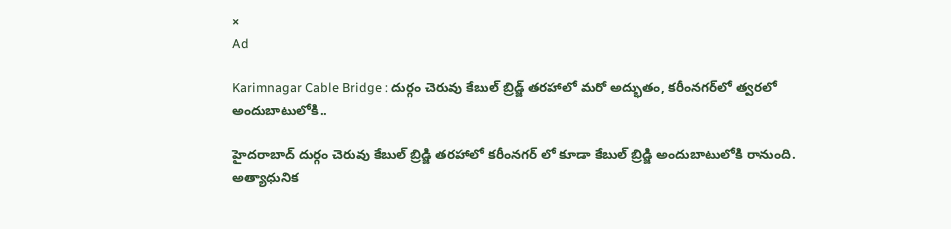×
Ad

Karimnagar Cable Bridge : దుర్గం చెరువు కేబుల్ బ్రిడ్జ్ తరహాలో మరో అద్భుతం, కరీంనగర్‌లో త్వరలో అందుబాటులోకి..

హైదరాబాద్ దుర్గం చెరువు కేబుల్ బ్రిడ్జి తరహాలో కరీంనగర్ లో కూడా కేబుల్ బ్రిడ్జి అందుబాటులోకి రానుంది. అత్యాధునిక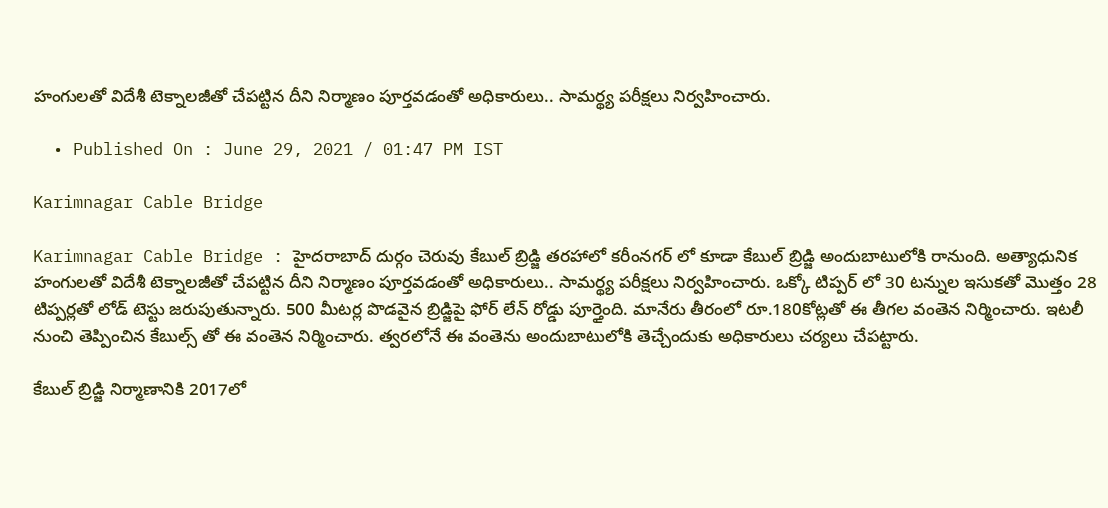హంగులతో విదేశీ టెక్నాలజీతో చేపట్టిన దీని నిర్మాణం పూర్తవడంతో అధికారులు.. సామర్థ్య పరీక్షలు నిర్వహించారు.

  • Published On : June 29, 2021 / 01:47 PM IST

Karimnagar Cable Bridge

Karimnagar Cable Bridge : హైదరాబాద్ దుర్గం చెరువు కేబుల్ బ్రిడ్జి తరహాలో కరీంనగర్ లో కూడా కేబుల్ బ్రిడ్జి అందుబాటులోకి రానుంది. అత్యాధునిక హంగులతో విదేశీ టెక్నాలజీతో చేపట్టిన దీని నిర్మాణం పూర్తవడంతో అధికారులు.. సామర్థ్య పరీక్షలు నిర్వహించారు. ఒక్కో టిప్పర్ లో 30 టన్నుల ఇసుకతో మొత్తం 28 టిప్పర్లతో లోడ్ టెస్టు జరుపుతున్నారు. 500 మీటర్ల పొడవైన బ్రిడ్జిపై ఫోర్ లేన్ రోడ్డు పూర్తైంది. మానేరు తీరంలో రూ.180కోట్లతో ఈ తీగల వంతెన నిర్మించారు. ఇటలీ నుంచి తెప్పించిన కేబుల్స్ తో ఈ వంతెన నిర్మించారు. త్వరలోనే ఈ వంతెను అందుబాటులోకి తెచ్చేందుకు అధికారులు చర్యలు చేపట్టారు.

కేబుల్ బ్రిడ్జి నిర్మాణానికి 2017లో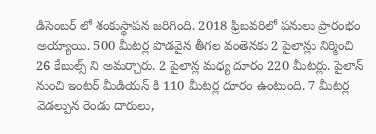డిసెంబర్ లో శంకుస్థాపన జరిగింది. 2018 ఫ్రిబవరిలో పనులు ప్రారంభం అయ్యాయి. 500 మీటర్ల పొడవైన తీగల వంతెనకు 2 పైలాన్లు నిర్మించి 26 కేబుల్స్ ని అమర్చారు. 2 పైలాన్ల మధ్య దూరం 220 మీటర్లు. పైలాన్ నుంచి ఇంటర్ మీడియన్ కి 110 మీటర్ల దూరం ఉంటుంది. 7 మీటర్ల వెడల్పున రెండు దారులు,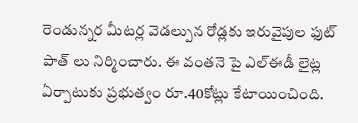రెండున్నర మీటర్ల వెడల్పున రోడ్లకు ఇరువైపుల ఫుట్ పాత్ లు నిర్మించారు. ఈ వంతనె పై ఎల్ఈడీ లైట్ల ఏర్పాటుకు ప్రభుత్వం రూ.40కోట్లు కేటాయించింది.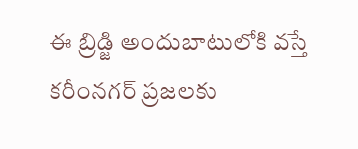ఈ బ్రిడ్జి అందుబాటులోకి వస్తే కరీంనగర్ ప్రజలకు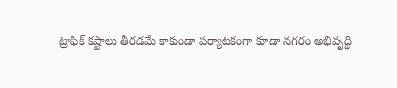ట్రాఫిక్ కష్టాలు తీరడమే కాకుండా పర్యాటకంగా కూడా నగరం అభివృద్ధి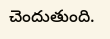చెందుతుంది.